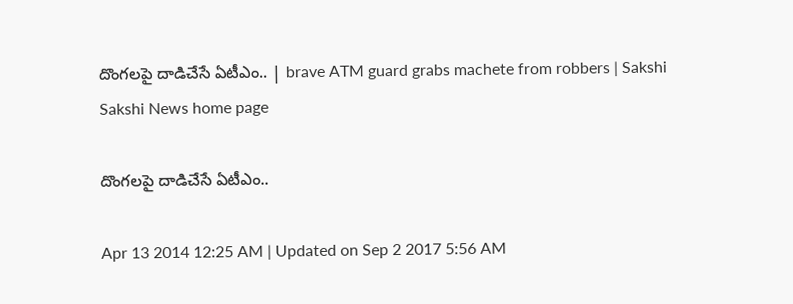దొంగలపై దాడిచేసే ఏటీఎం.. | brave ATM guard grabs machete from robbers | Sakshi
Sakshi News home page

దొంగలపై దాడిచేసే ఏటీఎం..

Apr 13 2014 12:25 AM | Updated on Sep 2 2017 5:56 AM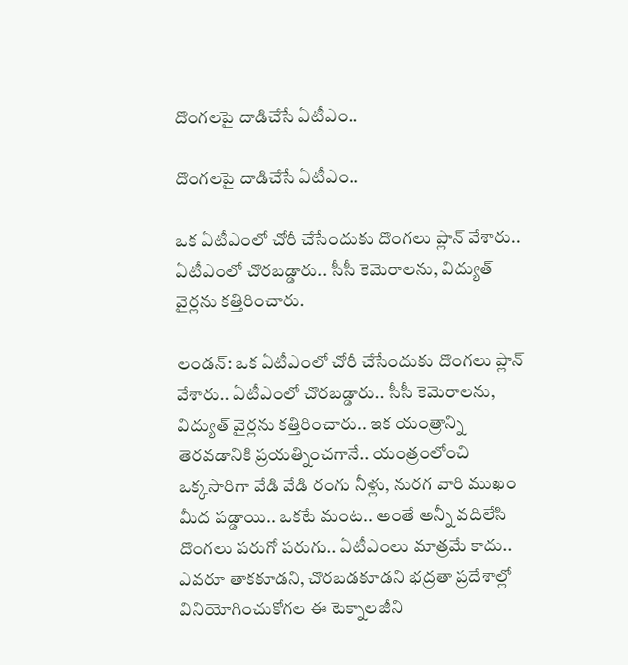దొంగలపై దాడిచేసే ఏటీఎం..

దొంగలపై దాడిచేసే ఏటీఎం..

ఒక ఏటీఎంలో చోరీ చేసేందుకు దొంగలు ప్లాన్ వేశారు.. ఏటీఎంలో చొరబడ్డారు.. సీసీ కెమెరాలను, విద్యుత్ వైర్లను కత్తిరించారు.

లండన్: ఒక ఏటీఎంలో చోరీ చేసేందుకు దొంగలు ప్లాన్ వేశారు.. ఏటీఎంలో చొరబడ్డారు.. సీసీ కెమెరాలను, విద్యుత్ వైర్లను కత్తిరించారు.. ఇక యంత్రాన్ని తెరవడానికి ప్రయత్నించగానే.. యంత్రంలోంచి ఒక్కసారిగా వేడి వేడి రంగు నీళ్లు, నురగ వారి ముఖం మీద పడ్డాయి.. ఒకటే మంట.. అంతే అన్నీ వదిలేసి దొంగలు పరుగో పరుగు.. ఏటీఎంలు మాత్రమే కాదు.. ఎవరూ తాకకూడని, చొరబడకూడని భద్రతా ప్రదేశాల్లో వినియోగించుకోగల ఈ టెక్నాలజీని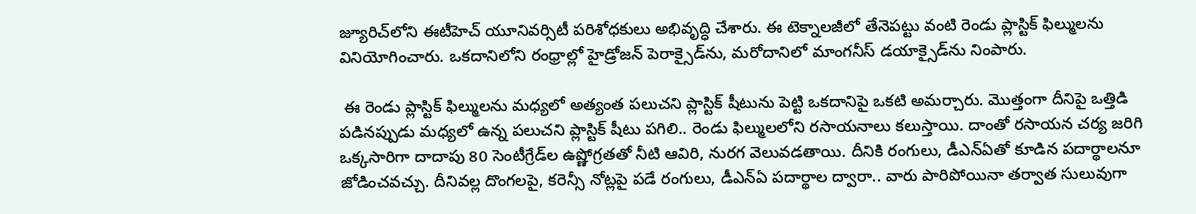జ్యూరిచ్‌లోని ఈటీహెచ్ యూనివర్సిటీ పరిశోధకులు అభివృద్ధి చేశారు. ఈ టెక్నాలజీలో తేనెపట్టు వంటి రెండు ప్లాస్టిక్ ఫిల్ములను వినియోగించారు. ఒకదానిలోని రంధ్రాల్లో హైడ్రోజన్ పెరాక్సైడ్‌ను, మరోదానిలో మాంగనీస్ డయాక్సైడ్‌ను నింపారు.

 ఈ రెండు ప్లాస్టిక్ ఫిల్ములను మధ్యలో అత్యంత పలుచని ప్లాస్టిక్ షీటును పెట్టి ఒకదానిపై ఒకటి అమర్చారు. మొత్తంగా దీనిపై ఒత్తిడి పడినప్పుడు మధ్యలో ఉన్న పలుచని ప్లాస్టిక్ షీటు పగిలి.. రెండు ఫిల్ములలోని రసాయనాలు కలుస్తాయి. దాంతో రసాయన చర్య జరిగి ఒక్కసారిగా దాదాపు 80 సెంటీగ్రేడ్‌ల ఉష్ణోగ్రతతో నీటి ఆవిరి, నురగ వెలువడతాయి. దీనికి రంగులు, డీఎన్‌ఏతో కూడిన పదార్థాలనూ జోడించవచ్చు. దీనివల్ల దొంగలపై, కరెన్సీ నోట్లపై పడే రంగులు, డీఎన్‌ఏ పదార్థాల ద్వారా.. వారు పారిపోయినా తర్వాత సులువుగా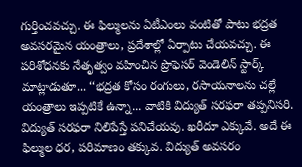గుర్తించవచ్చు. ఈ ఫిల్ములను ఏటీఎంలు వంటితో పాటు భద్రత అవసరమైన యంత్రాలు, ప్రదేశాల్లో ఏర్పాటు చేయవచ్చు. ఈ పరిశోధనకు నేతృత్వం వహించిన ప్రొఫెసర్ వెండెలిన్ స్టార్క్ మాట్లాడుతూ... ‘‘భద్రత కోసం రంగులు, రసాయనాలను చల్లే యంత్రాలు ఇప్పటికే ఉన్నా... వాటికి విద్యుత్ సరఫరా తప్పనిసరి. విద్యుత్ సరఫరా నిలిపేస్తే పనిచేయవు. ఖరీదూ ఎక్కువే. అదే ఈ ఫిల్ముల ధర, పరిమాణం తక్కువ. విద్యుత్ అవసరం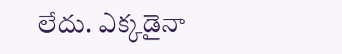లేదు. ఎక్కడైనా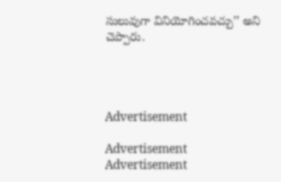సులువుగా వినియోగించవచ్చు’’ అని చెప్పారు.




Advertisement

Advertisement
Advertisement